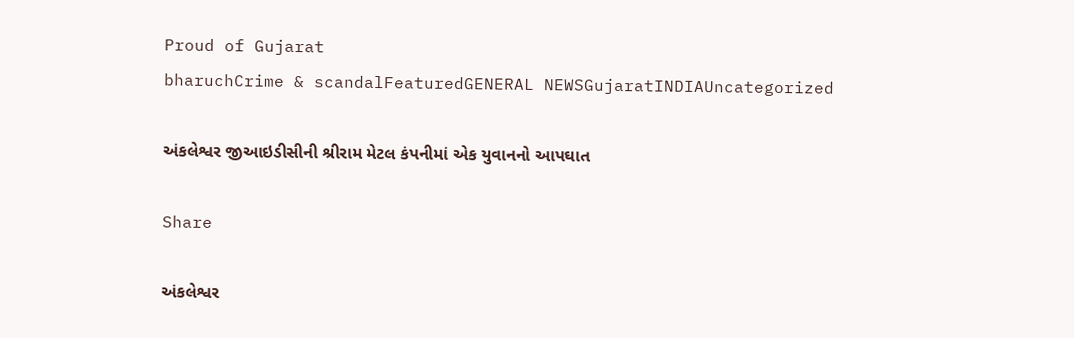Proud of Gujarat
bharuchCrime & scandalFeaturedGENERAL NEWSGujaratINDIAUncategorized

અંકલેશ્વર જીઆઇડીસીની શ્રીરામ મેટલ કંપનીમાં એક યુવાનનો આપઘાત

Share

અંકલેશ્વર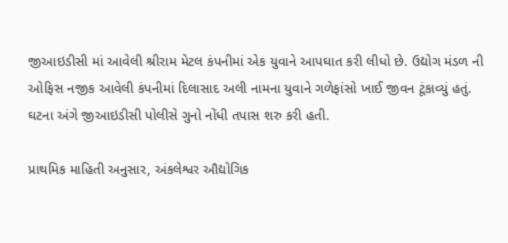જીઆઇડીસી માં આવેલી શ્રીરામ મેટલ કંપનીમાં એક યુવાને આપઘાત કરી લીધો છે. ઉદ્યોગ મંડળ ની ઓફિસ નજીક આવેલી કંપનીમાં દિલાસાદ અલી નામના યુવાને ગળેફાંસો ખાઈ જીવન ટૂંકાવ્યું હતું. ઘટના અંગે જીઆઇડીસી પોલીસે ગુનો નોંધી તપાસ શરુ કરી હતી.

પ્રાથમિક માહિતી અનુસાર, અંકલેશ્વર ઔદ્યોગિક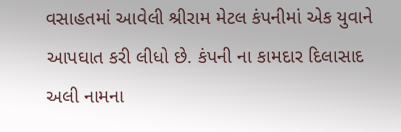વસાહતમાં આવેલી શ્રીરામ મેટલ કંપનીમાં એક યુવાને આપઘાત કરી લીધો છે. કંપની ના કામદાર દિલાસાદ અલી નામના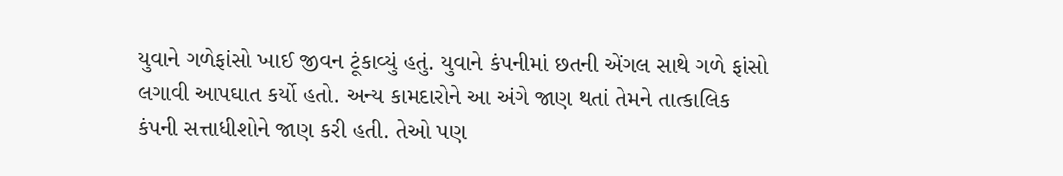યુવાને ગળેફાંસો ખાઈ જીવન ટૂંકાવ્યું હતું. યુવાને કંપનીમાં છતની એંગલ સાથે ગળે ફાંસો લગાવી આપઘાત કર્યો હતો. અન્ય કામદારોને આ અંગે જાણ થતાં તેમને તાત્કાલિક કંપની સત્તાધીશોને જાણ કરી હતી. તેઓ પણ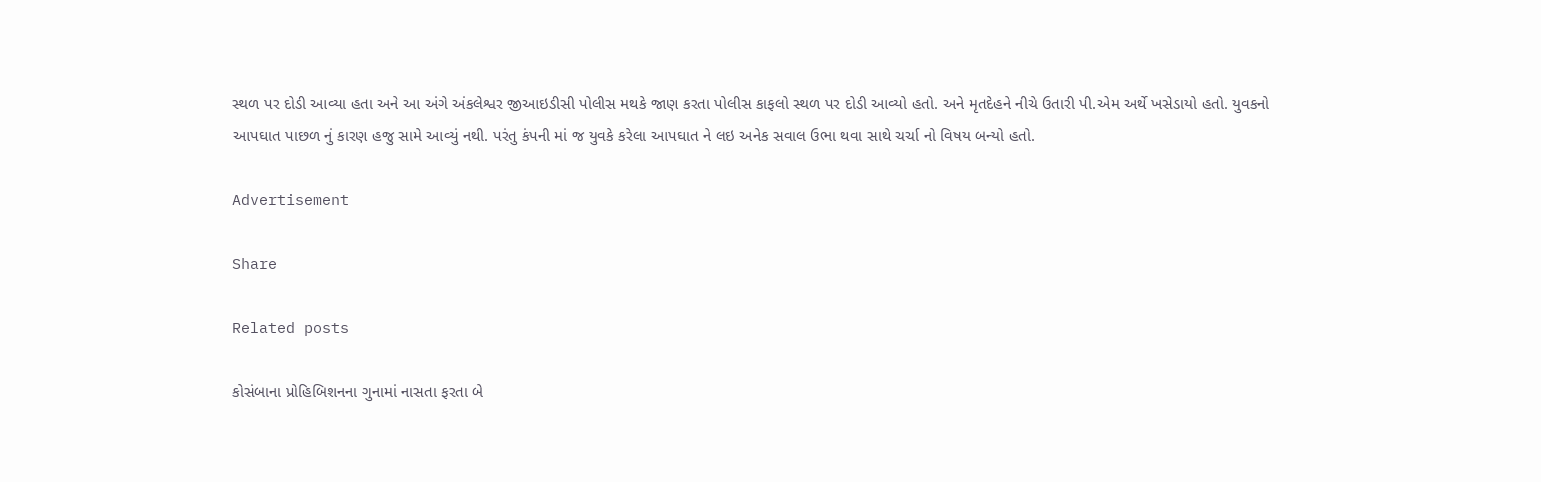સ્થળ પર દોડી આવ્યા હતા અને આ અંગે અંકલેશ્વર જીઆઇડીસી પોલીસ મથકે જાણ કરતા પોલીસ કાફલો સ્થળ પર દોડી આવ્યો હતો. અને મૃતદેહને નીચે ઉતારી પી.એમ અર્થે ખસેડાયો હતો. યુવકનો આપઘાત પાછળ નું કારણ હજુ સામે આવ્યું નથી. પરંતુ કંપની માં જ યુવકે કરેલા આપઘાત ને લઇ અનેક સવાલ ઉભા થવા સાથે ચર્ચા નો વિષય બન્યો હતો.

Advertisement

Share

Related posts

કોસંબાના પ્રોહિબિશનના ગુનામાં નાસતા ફરતા બે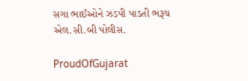સગા ભાઈઓને ઝડપી પાડતી ભરૂચ એલ.સી.બી પોલીસ.

ProudOfGujarat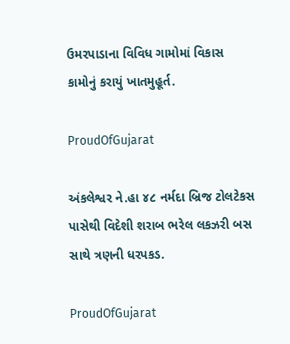ઉમરપાડાના વિવિધ ગામોમાં વિકાસ કામોનું કરાયું ખાતમુહૂર્ત.

ProudOfGujarat

અંકલેશ્વર ને.હા ૪૮ નર્મદા બ્રિજ ટોલટેકસ પાસેથી વિદેશી શરાબ ભરેલ લકઝરી બસ સાથે ત્રણની ધરપકડ.

ProudOfGujarat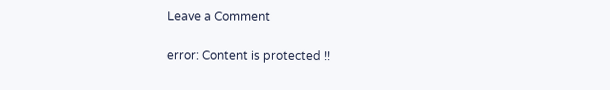Leave a Comment

error: Content is protected !!